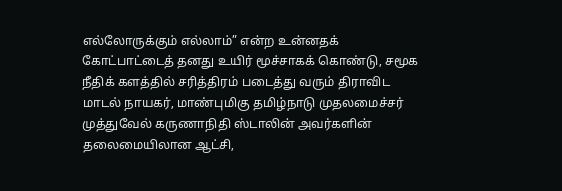எல்லோருக்கும் எல்லாம்” என்ற உன்னதக் கோட்பாட்டைத் தனது உயிர் மூச்சாகக் கொண்டு, சமூக நீதிக் களத்தில் சரித்திரம் படைத்து வரும் திராவிட மாடல் நாயகர், மாண்புமிகு தமிழ்நாடு முதலமைச்சர் முத்துவேல் கருணாநிதி ஸ்டாலின் அவர்களின் தலைமையிலான ஆட்சி,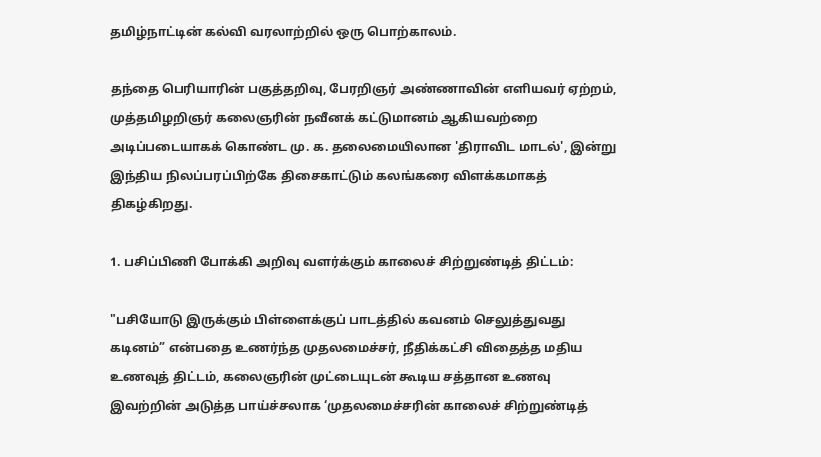தமிழ்நாட்டின் கல்வி வரலாற்றில் ஒரு பொற்காலம்.

தந்தை பெரியாரின் பகுத்தறிவு, பேரறிஞர் அண்ணாவின் எளியவர் ஏற்றம், முத்தமிழறிஞர் கலைஞரின் நவீனக் கட்டுமானம் ஆகியவற்றை அடிப்படையாகக் கொண்ட மு. க. தலைமையிலான 'திராவிட மாடல்', இன்று இந்திய நிலப்பரப்பிற்கே திசைகாட்டும் கலங்கரை விளக்கமாகத் திகழ்கிறது.

1. பசிப்பிணி போக்கி அறிவு வளர்க்கும் காலைச் சிற்றுண்டித் திட்டம்:

"பசியோடு இருக்கும் பிள்ளைக்குப் பாடத்தில் கவனம் செலுத்துவது கடினம்” என்பதை உணர்ந்த முதலமைச்சர், நீதிக்கட்சி விதைத்த மதிய உணவுத் திட்டம், கலைஞரின் முட்டையுடன் கூடிய சத்தான உணவு இவற்றின் அடுத்த பாய்ச்சலாக ‘முதலமைச்சரின் காலைச் சிற்றுண்டித்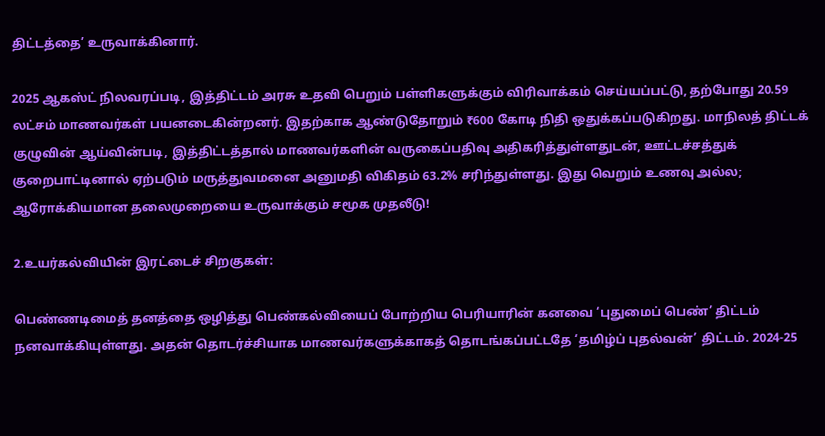திட்டத்தை’ உருவாக்கினார்.

2025 ஆகஸ்ட் நிலவரப்படி, இத்திட்டம் அரசு உதவி பெறும் பள்ளிகளுக்கும் விரிவாக்கம் செய்யப்பட்டு, தற்போது 20.59 லட்சம் மாணவர்கள் பயனடைகின்றனர். இதற்காக ஆண்டுதோறும் ₹600 கோடி நிதி ஒதுக்கப்படுகிறது. மாநிலத் திட்டக் குழுவின் ஆய்வின்படி, இத்திட்டத்தால் மாணவர்களின் வருகைப்பதிவு அதிகரித்துள்ளதுடன், ஊட்டச்சத்துக் குறைபாட்டினால் ஏற்படும் மருத்துவமனை அனுமதி விகிதம் 63.2% சரிந்துள்ளது. இது வெறும் உணவு அல்ல; ஆரோக்கியமான தலைமுறையை உருவாக்கும் சமூக முதலீடு!

2.உயர்கல்வியின் இரட்டைச் சிறகுகள்:

பெண்ணடிமைத் தனத்தை ஒழித்து பெண்கல்வியைப் போற்றிய பெரியாரின் கனவை ‘புதுமைப் பெண்’ திட்டம் நனவாக்கியுள்ளது. அதன் தொடர்ச்சியாக மாணவர்களுக்காகத் தொடங்கப்பட்டதே ‘தமிழ்ப் புதல்வன்’ திட்டம். 2024-25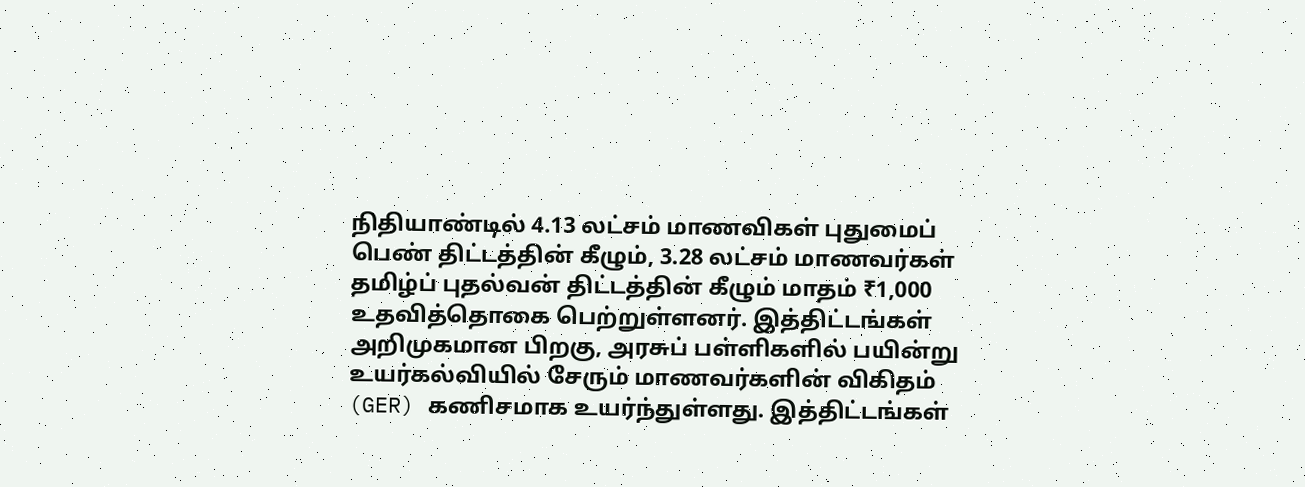நிதியாண்டில் 4.13 லட்சம் மாணவிகள் புதுமைப் பெண் திட்டத்தின் கீழும், 3.28 லட்சம் மாணவர்கள் தமிழ்ப் புதல்வன் திட்டத்தின் கீழும் மாதம் ₹1,000 உதவித்தொகை பெற்றுள்ளனர். இத்திட்டங்கள் அறிமுகமான பிறகு, அரசுப் பள்ளிகளில் பயின்று உயர்கல்வியில் சேரும் மாணவர்களின் விகிதம் (GER) கணிசமாக உயர்ந்துள்ளது. இத்திட்டங்கள்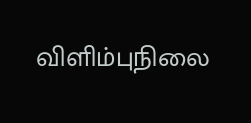விளிம்புநிலை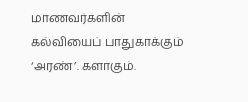மாணவர்களின் கல்வியைப் பாதுகாக்கும் ‘அரண்’. களாகும்.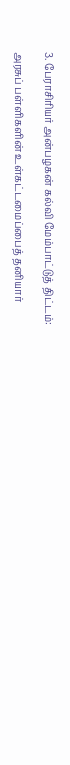3. பேராசிரியர் அன்பழகன் கல்வி மேம்பாட்டுத் திட்டம்:

அரசுப் பள்ளிகளின் உள்கட்டமைப்பைத் தனியார்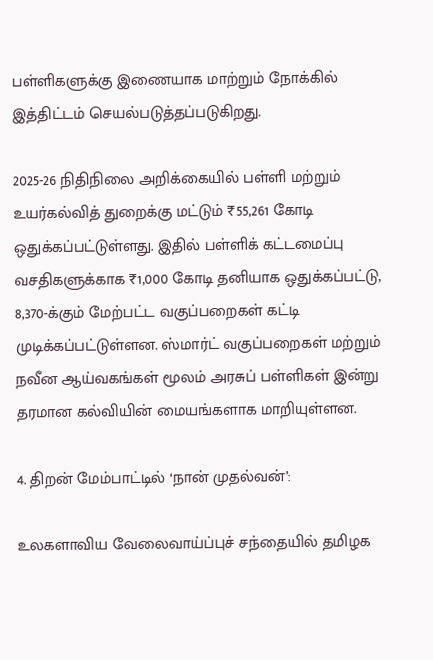பள்ளிகளுக்கு இணையாக மாற்றும் நோக்கில் இத்திட்டம் செயல்படுத்தப்படுகிறது.

2025-26 நிதிநிலை அறிக்கையில் பள்ளி மற்றும் உயர்கல்வித் துறைக்கு மட்டும் ₹55,261 கோடி ஒதுக்கப்பட்டுள்ளது. இதில் பள்ளிக் கட்டமைப்பு வசதிகளுக்காக ₹1,000 கோடி தனியாக ஒதுக்கப்பட்டு, 8,370-க்கும் மேற்பட்ட வகுப்பறைகள் கட்டி முடிக்கப்பட்டுள்ளன. ஸ்மார்ட் வகுப்பறைகள் மற்றும் நவீன ஆய்வகங்கள் மூலம் அரசுப் பள்ளிகள் இன்று தரமான கல்வியின் மையங்களாக மாறியுள்ளன.

4. திறன் மேம்பாட்டில் ‘நான் முதல்வன்’:

உலகளாவிய வேலைவாய்ப்புச் சந்தையில் தமிழக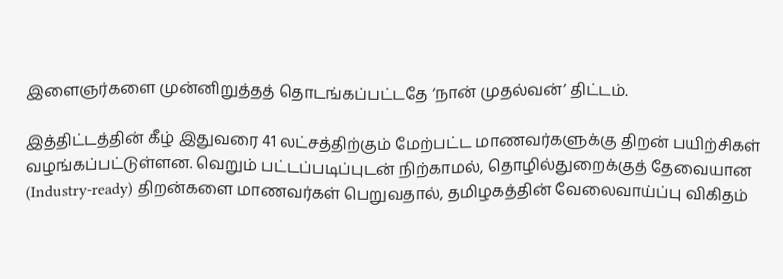இளைஞர்களை முன்னிறுத்தத் தொடங்கப்பட்டதே ‘நான் முதல்வன்’ திட்டம்.

இத்திட்டத்தின் கீழ் இதுவரை 41 லட்சத்திற்கும் மேற்பட்ட மாணவர்களுக்கு திறன் பயிற்சிகள் வழங்கப்பட்டுள்ளன. வெறும் பட்டப்படிப்புடன் நிற்காமல், தொழில்துறைக்குத் தேவையான (Industry-ready) திறன்களை மாணவர்கள் பெறுவதால், தமிழகத்தின் வேலைவாய்ப்பு விகிதம்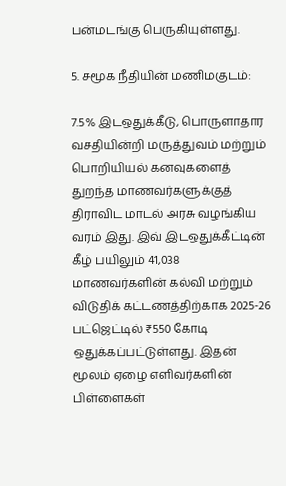பன்மடங்கு பெருகியுள்ளது.

5. சமூக நீதியின் மணிமகுடம்:

7.5% இடஒதுக்கீடு, பொருளாதார வசதியின்றி மருத்துவம் மற்றும் பொறியியல் கனவுகளைத் துறந்த மாணவர்களுக்குத் திராவிட மாடல் அரசு வழங்கிய வரம் இது. இவ் இடஒதுக்கீட்டின் கீழ் பயிலும் 41,038 மாணவர்களின் கல்வி மற்றும் விடுதிக் கட்டணத்திற்காக 2025-26 பட்ஜெட்டில் ₹550 கோடி ஒதுக்கப்பட்டுள்ளது. இதன் மூலம் ஏழை எளிவர்களின் பிள்ளைகள்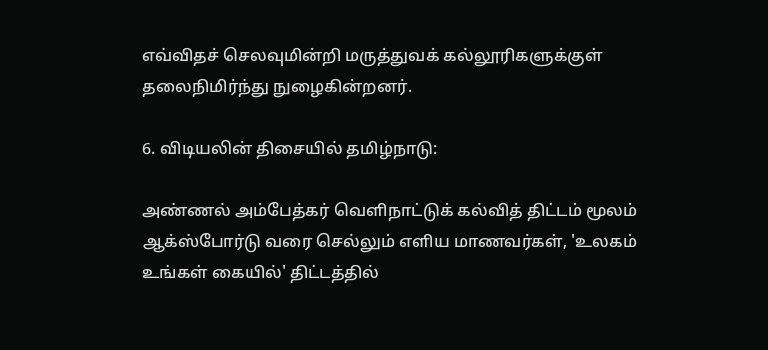எவ்விதச் செலவுமின்றி மருத்துவக் கல்லூரிகளுக்குள் தலைநிமிர்ந்து நுழைகின்றனர்.

6. விடியலின் திசையில் தமிழ்நாடு:

அண்ணல் அம்பேத்கர் வெளிநாட்டுக் கல்வித் திட்டம் மூலம் ஆக்ஸ்போர்டு வரை செல்லும் எளிய மாணவர்கள், 'உலகம் உங்கள் கையில்' திட்டத்தில்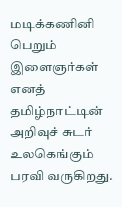மடிக்கணினி பெறும் இளைஞர்கள் எனத் தமிழ்நாட்டின் அறிவுச் சுடர் உலகெங்கும் பரவி வருகிறது.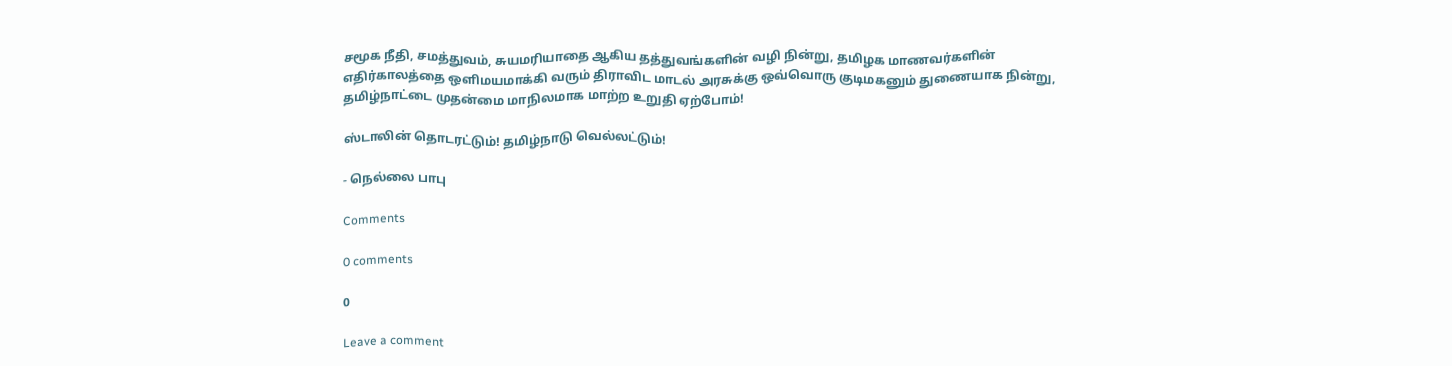சமூக நீதி, சமத்துவம், சுயமரியாதை ஆகிய தத்துவங்களின் வழி நின்று, தமிழக மாணவர்களின் எதிர்காலத்தை ஒளிமயமாக்கி வரும் திராவிட மாடல் அரசுக்கு ஒவ்வொரு குடிமகனும் துணையாக நின்று, தமிழ்நாட்டை முதன்மை மாநிலமாக மாற்ற உறுதி ஏற்போம்!

ஸ்டாலின் தொடரட்டும்! தமிழ்நாடு வெல்லட்டும்!

- நெல்லை பாபு

Comments

0 comments

0

Leave a comment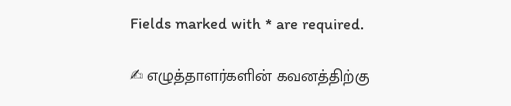Fields marked with * are required.

✍ எழுத்தாளர்களின் கவனத்திற்கு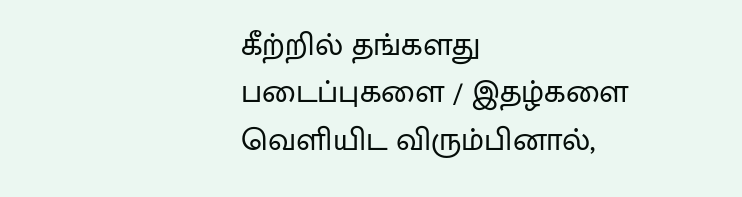கீற்றில் தங்களது படைப்புகளை / இதழ்களை வெளியிட விரும்பினால்,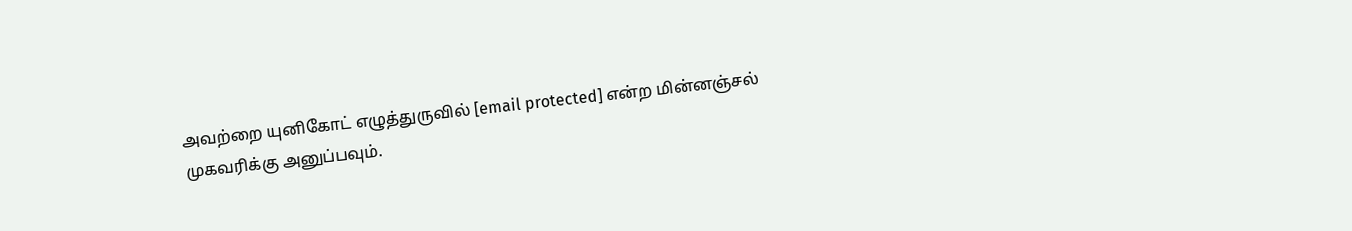அவற்றை யுனிகோட் எழுத்துருவில் [email protected] என்ற மின்னஞ்சல் முகவரிக்கு அனுப்பவும்.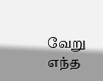வேறு எந்த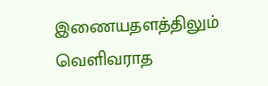இணையதளத்திலும் வெளிவராத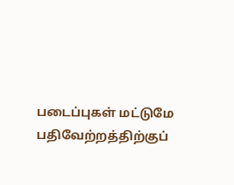படைப்புகள் மட்டுமே பதிவேற்றத்திற்குப்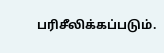பரிசீலிக்கப்படும்.